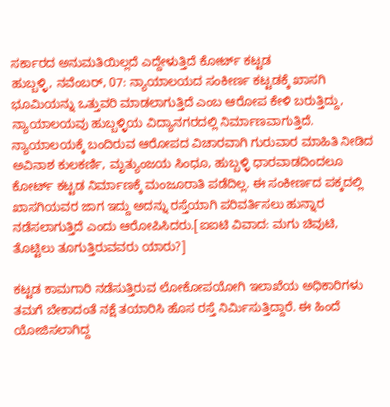ಸರ್ಕಾರದ ಅನುಮತಿಯಿಲ್ಲದೆ ಎದ್ದೇಳುತ್ತಿದೆ ಕೋರ್ಟ್ ಕಟ್ಟಡ
ಹುಬ್ಬಳ್ಳಿ, ನವೆಂಬರ್, 07: ನ್ಯಾಯಾಲಯದ ಸಂಕೀರ್ಣ ಕಟ್ಟಡಕ್ಕೆ ಖಾಸಗಿ ಭೂಮಿಯನ್ನು ಒತ್ತುವರಿ ಮಾಡಲಾಗುತ್ತಿದೆ ಎಂಬ ಆರೋಪ ಕೇಳಿ ಬರುತ್ತಿದ್ದು, ನ್ಯಾಯಾಲಯವು ಹುಬ್ಬಳ್ಳಿಯ ವಿದ್ಯಾನಗರದಲ್ಲಿ ನಿರ್ಮಾಣವಾಗುತ್ತಿದೆ.
ನ್ಯಾಯಾಲಯಕ್ಕೆ ಬಂದಿರುವ ಆರೋಪದ ವಿಚಾರವಾಗಿ ಗುರುವಾರ ಮಾಹಿತಿ ನೀಡಿದ ಅವಿನಾಶ ಕುಲಕರ್ಣಿ, ಮೃತ್ಯುಂಜಯ ಸಿಂಧೂ, ಹುಬ್ಬಳ್ಳಿ ಧಾರವಾಡದಿಂದಲೂ ಕೋರ್ಟ್ ಕಟ್ಟಡ ನಿರ್ಮಾಣಕ್ಕೆ ಮಂಜೂರಾತಿ ಪಡೆದಿಲ್ಲ. ಈ ಸಂಕೀರ್ಣದ ಪಕ್ಕದಲ್ಲಿ ಖಾಸಗಿಯವರ ಜಾಗ ಇದ್ದು ಅದನ್ನು ರಸ್ತೆಯಾಗಿ ಪರಿವರ್ತಿಸಲು ಹುನ್ನಾರ ನಡೆಸಲಾಗುತ್ತಿದೆ ಎಂದು ಆರೋಪಿಸಿದರು.[ಐಐಟಿ ವಿವಾದ: ಮಗು ಚಿವುಟಿ, ತೊಟ್ಟಿಲು ತೂಗುತ್ತಿರುವವರು ಯಾರು?]

ಕಟ್ಟಡ ಕಾಮಗಾರಿ ನಡೆಸುತ್ತಿರುವ ಲೋಕೋಪಯೋಗಿ ಇಲಾಖೆಯ ಅಧಿಕಾರಿಗಳು ತಮಗೆ ಬೇಕಾದಂತೆ ನಕ್ಷೆ ತಯಾರಿಸಿ ಹೊಸ ರಸ್ತೆ ನಿರ್ಮಿಸುತ್ತಿದ್ದಾರೆ. ಈ ಹಿಂದೆ ಯೋಜಿಸಲಾಗಿದ್ದ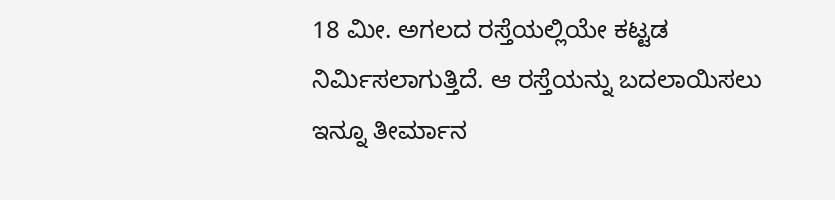18 ಮೀ. ಅಗಲದ ರಸ್ತೆಯಲ್ಲಿಯೇ ಕಟ್ಟಡ ನಿರ್ಮಿಸಲಾಗುತ್ತಿದೆ. ಆ ರಸ್ತೆಯನ್ನು ಬದಲಾಯಿಸಲು ಇನ್ನೂ ತೀರ್ಮಾನ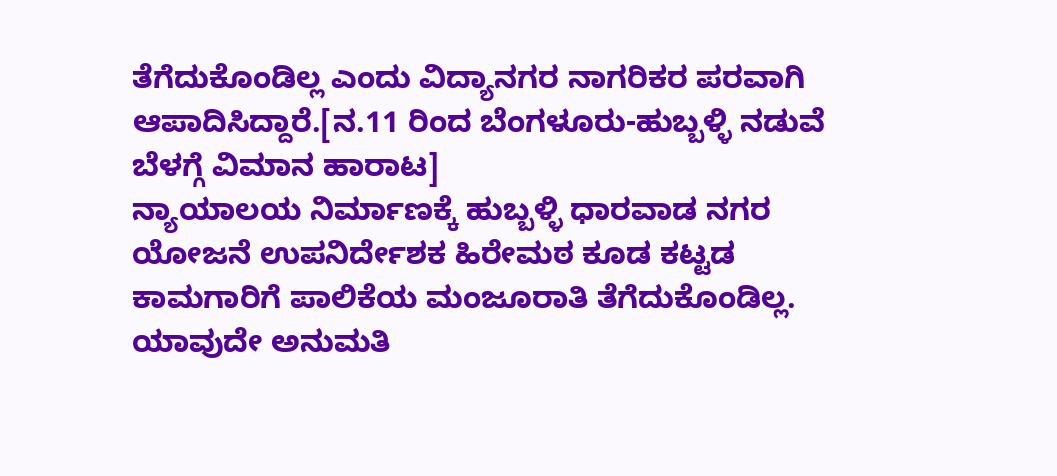ತೆಗೆದುಕೊಂಡಿಲ್ಲ ಎಂದು ವಿದ್ಯಾನಗರ ನಾಗರಿಕರ ಪರವಾಗಿ ಆಪಾದಿಸಿದ್ದಾರೆ.[ನ.11 ರಿಂದ ಬೆಂಗಳೂರು-ಹುಬ್ಬಳ್ಳಿ ನಡುವೆ ಬೆಳಗ್ಗೆ ವಿಮಾನ ಹಾರಾಟ]
ನ್ಯಾಯಾಲಯ ನಿರ್ಮಾಣಕ್ಕೆ ಹುಬ್ಬಳ್ಳಿ ಧಾರವಾಡ ನಗರ ಯೋಜನೆ ಉಪನಿರ್ದೇಶಕ ಹಿರೇಮಠ ಕೂಡ ಕಟ್ಟಡ ಕಾಮಗಾರಿಗೆ ಪಾಲಿಕೆಯ ಮಂಜೂರಾತಿ ತೆಗೆದುಕೊಂಡಿಲ್ಲ. ಯಾವುದೇ ಅನುಮತಿ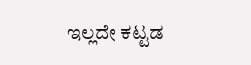ಇಲ್ಲದೇ ಕಟ್ಟಡ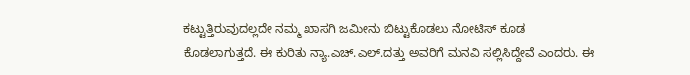ಕಟ್ಟುತ್ತಿರುವುದಲ್ಲದೇ ನಮ್ಮ ಖಾಸಗಿ ಜಮೀನು ಬಿಟ್ಟುಕೊಡಲು ನೋಟಿಸ್ ಕೂಡ ಕೊಡಲಾಗುತ್ತದೆ. ಈ ಕುರಿತು ನ್ಯಾ.ಎಚ್.ಎಲ್.ದತ್ತು ಅವರಿಗೆ ಮನವಿ ಸಲ್ಲಿಸಿದ್ದೇವೆ ಎಂದರು. ಈ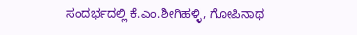ಸಂದರ್ಭದಲ್ಲಿ ಕೆ.ಎಂ.ಶೀಗಿಹಳ್ಳಿ, ಗೋಪಿನಾಥ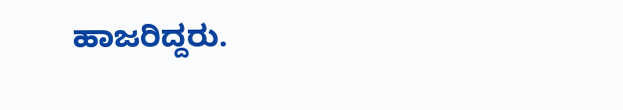ಹಾಜರಿದ್ದರು.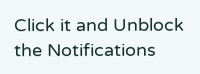Click it and Unblock the Notifications